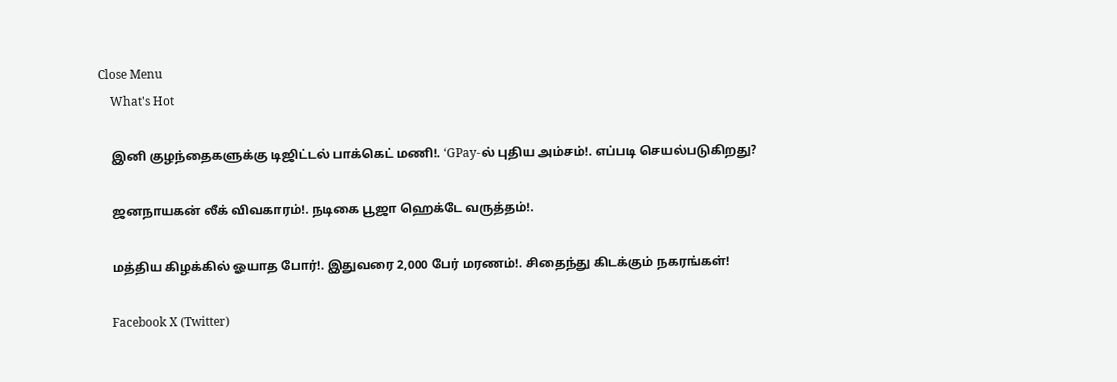Close Menu
    What's Hot

    இனி குழந்தைகளுக்கு டிஜிட்டல் பாக்கெட் மணி!. ‘GPay-ல் புதிய அம்சம்!. எப்படி செயல்படுகிறது?

    ஜனநாயகன் லீக் விவகாரம்!. நடிகை பூஜா ஹெக்டே வருத்தம்!.

    மத்திய கிழக்கில் ஓயாத போர்!. இதுவரை 2,000 பேர் மரணம்!. சிதைந்து கிடக்கும் நகரங்கள்!

    Facebook X (Twitter)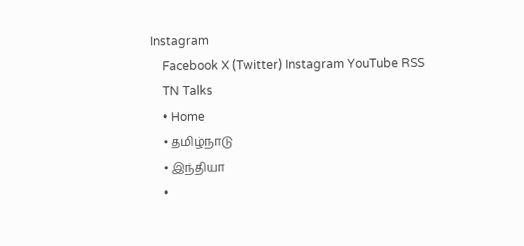Instagram
    Facebook X (Twitter) Instagram YouTube RSS
    TN Talks
    • Home
    • தமிழ்நாடு
    • இந்தியா
    •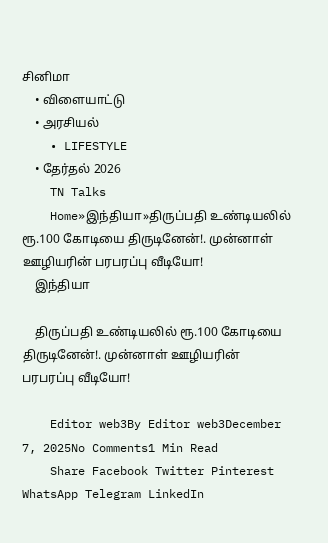சினிமா
    • விளையாட்டு
    • அரசியல்
    • LIFESTYLE
    • தேர்தல் 2026
    TN Talks
    Home»இந்தியா»திருப்பதி உண்டியலில் ரூ.100 கோடியை திருடினேன்!. முன்னாள் ஊழியரின் பரபரப்பு வீடியோ!
    இந்தியா

    திருப்பதி உண்டியலில் ரூ.100 கோடியை திருடினேன்!. முன்னாள் ஊழியரின் பரபரப்பு வீடியோ!

    Editor web3By Editor web3December 7, 2025No Comments1 Min Read
    Share Facebook Twitter Pinterest WhatsApp Telegram LinkedIn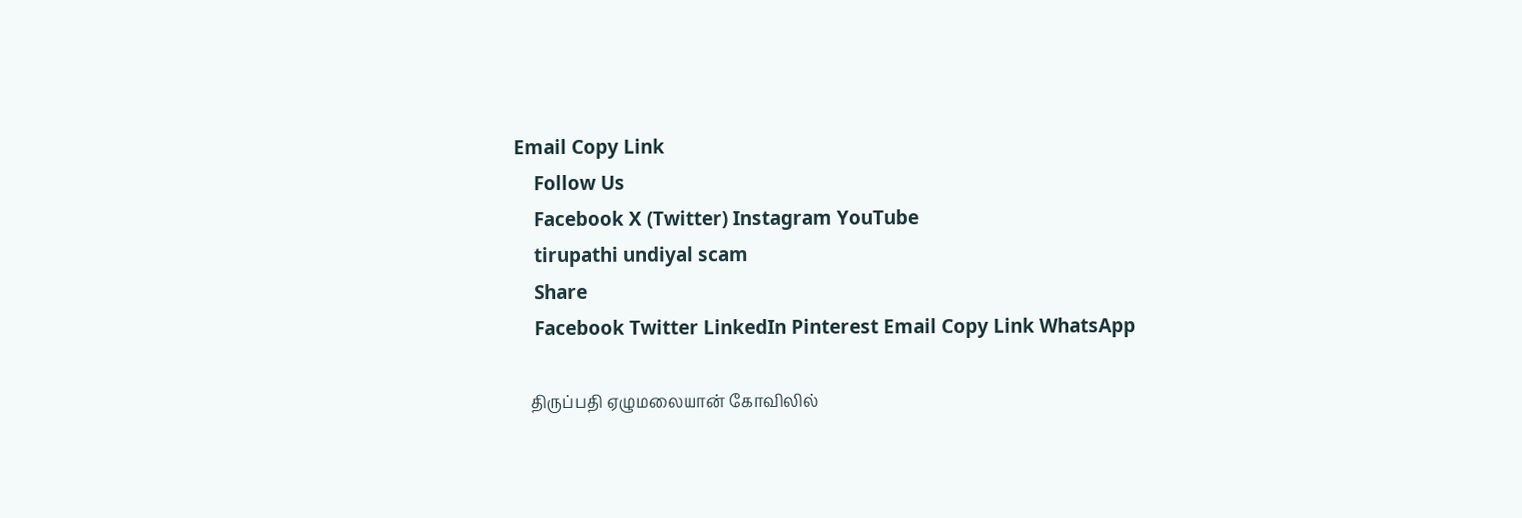Email Copy Link
    Follow Us
    Facebook X (Twitter) Instagram YouTube
    tirupathi undiyal scam
    Share
    Facebook Twitter LinkedIn Pinterest Email Copy Link WhatsApp

    திருப்பதி ஏழுமலையான் கோவிலில்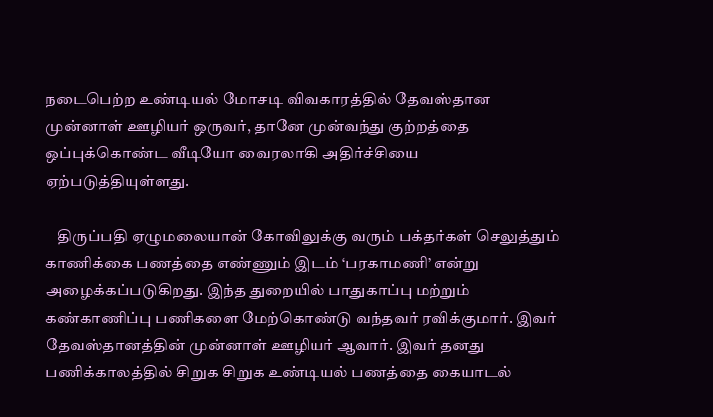நடைபெற்ற உண்டியல் மோசடி விவகாரத்தில் தேவஸ்தான முன்னாள் ஊழியர் ஒருவர், தானே முன்வந்து குற்றத்தை ஒப்புக்கொண்ட வீடியோ வைரலாகி அதிர்ச்சியை ஏற்படுத்தியுள்ளது.

    திருப்பதி ஏழுமலையான் கோவிலுக்கு வரும் பக்தர்கள் செலுத்தும் காணிக்கை பணத்தை எண்ணும் இடம் ‘பரகாமணி’ என்று அழைக்கப்படுகிறது. இந்த துறையில் பாதுகாப்பு மற்றும் கண்காணிப்பு பணிகளை மேற்கொண்டு வந்தவர் ரவிக்குமார். இவர் தேவஸ்தானத்தின் முன்னாள் ஊழியர் ஆவார். இவர் தனது பணிக்காலத்தில் சிறுக சிறுக உண்டியல் பணத்தை கையாடல்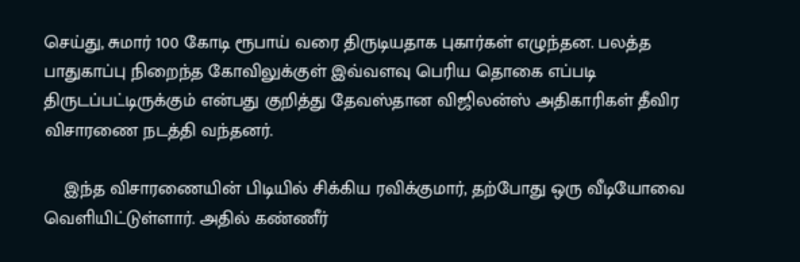செய்து, சுமார் 100 கோடி ரூபாய் வரை திருடியதாக புகார்கள் எழுந்தன. பலத்த பாதுகாப்பு நிறைந்த கோவிலுக்குள் இவ்வளவு பெரிய தொகை எப்படி திருடப்பட்டிருக்கும் என்பது குறித்து தேவஸ்தான விஜிலன்ஸ் அதிகாரிகள் தீவிர விசாரணை நடத்தி வந்தனர்.

    இந்த விசாரணையின் பிடியில் சிக்கிய ரவிக்குமார், தற்போது ஒரு வீடியோவை வெளியிட்டுள்ளார். அதில் கண்ணீர்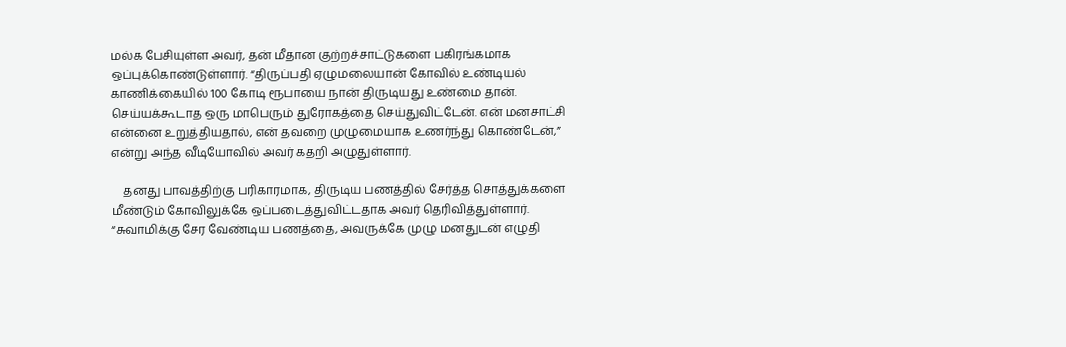மல்க பேசியுள்ள அவர், தன் மீதான குற்றச்சாட்டுகளை பகிரங்கமாக ஒப்புக்கொண்டுள்ளார். “திருப்பதி ஏழுமலையான் கோவில் உண்டியல் காணிக்கையில் 100 கோடி ரூபாயை நான் திருடியது உண்மை தான். செய்யக்கூடாத ஒரு மாபெரும் துரோகத்தை செய்துவிட்டேன். என் மனசாட்சி என்னை உறுத்தியதால், என் தவறை முழுமையாக உணர்ந்து கொண்டேன்,” என்று அந்த வீடியோவில் அவர் கதறி அழுதுள்ளார்.

    தனது பாவத்திற்கு பரிகாரமாக, திருடிய பணத்தில் சேர்த்த சொத்துக்களை மீண்டும் கோவிலுக்கே ஒப்படைத்துவிட்டதாக அவர் தெரிவித்துள்ளார். “சுவாமிக்கு சேர வேண்டிய பணத்தை, அவருக்கே முழு மனதுடன் எழுதி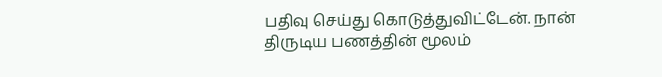பதிவு செய்து கொடுத்துவிட்டேன். நான் திருடிய பணத்தின் மூலம்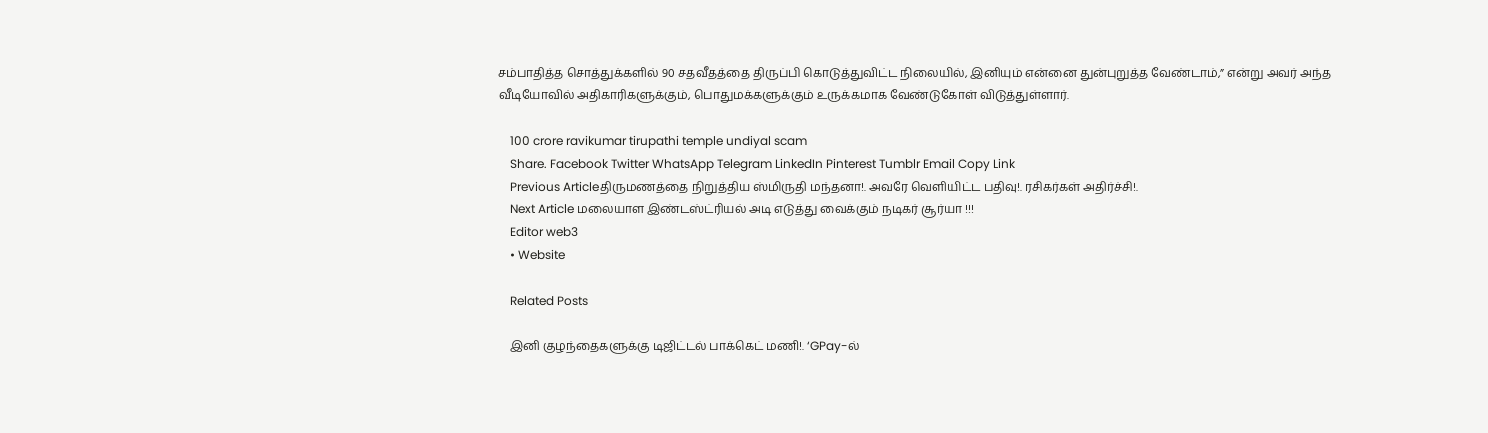சம்பாதித்த சொத்துக்களில் 90 சதவீதத்தை திருப்பி கொடுத்துவிட்ட நிலையில், இனியும் என்னை துன்புறுத்த வேண்டாம்,” என்று அவர் அந்த வீடியோவில் அதிகாரிகளுக்கும், பொதுமக்களுக்கும் உருக்கமாக வேண்டுகோள் விடுத்துள்ளார்.

    100 crore ravikumar tirupathi temple undiyal scam
    Share. Facebook Twitter WhatsApp Telegram LinkedIn Pinterest Tumblr Email Copy Link
    Previous Articleதிருமணத்தை நிறுத்திய ஸ்மிருதி மந்தனா!. அவரே வெளியிட்ட பதிவு!. ரசிகர்கள் அதிர்ச்சி!.
    Next Article மலையாள இண்டஸ்ட்ரியல் அடி எடுத்து வைக்கும் நடிகர் சூர்யா !!!
    Editor web3
    • Website

    Related Posts

    இனி குழந்தைகளுக்கு டிஜிட்டல் பாக்கெட் மணி!. ‘GPay-ல்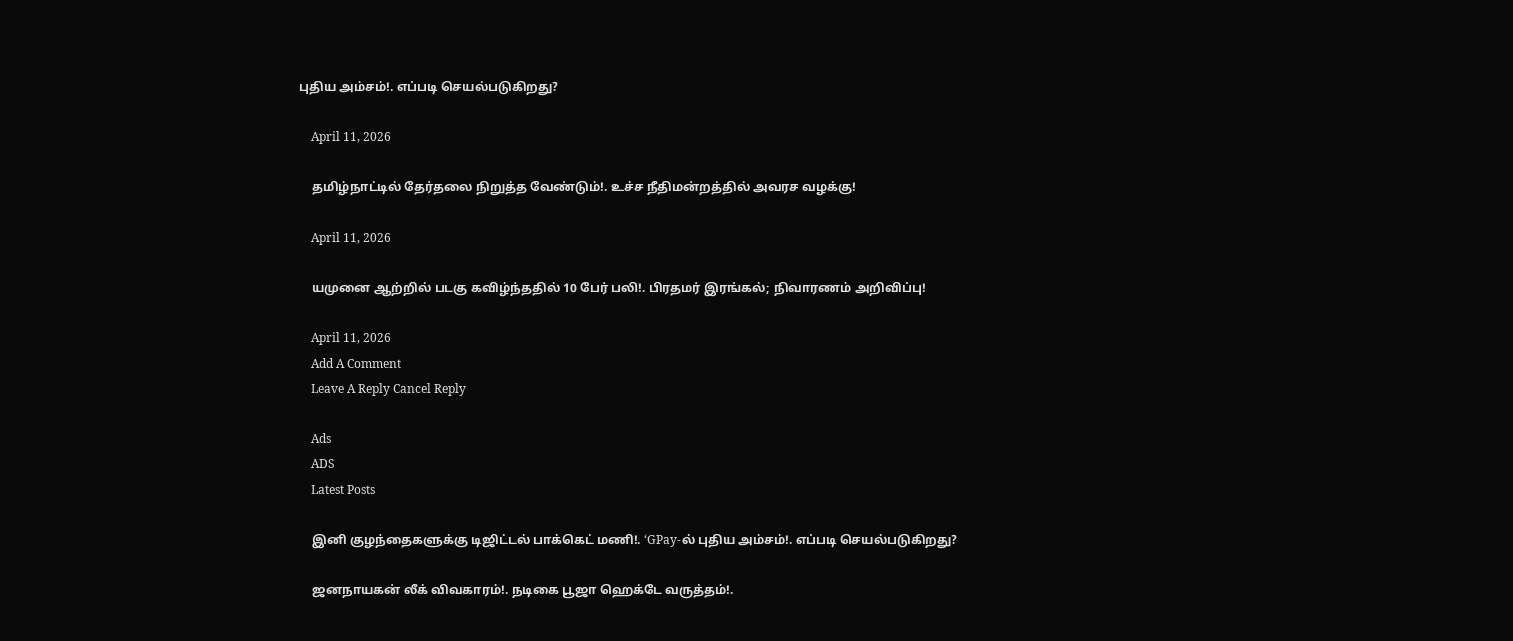புதிய அம்சம்!. எப்படி செயல்படுகிறது?

    April 11, 2026

    தமிழ்நாட்டில் தேர்தலை நிறுத்த வேண்டும்!. உச்ச நீதிமன்றத்தில் அவரச வழக்கு!

    April 11, 2026

    யமுனை ஆற்றில் படகு கவிழ்ந்ததில் 10 பேர் பலி!. பிரதமர் இரங்கல்; நிவாரணம் அறிவிப்பு!

    April 11, 2026
    Add A Comment
    Leave A Reply Cancel Reply

    Ads
    ADS
    Latest Posts

    இனி குழந்தைகளுக்கு டிஜிட்டல் பாக்கெட் மணி!. ‘GPay-ல் புதிய அம்சம்!. எப்படி செயல்படுகிறது?

    ஜனநாயகன் லீக் விவகாரம்!. நடிகை பூஜா ஹெக்டே வருத்தம்!.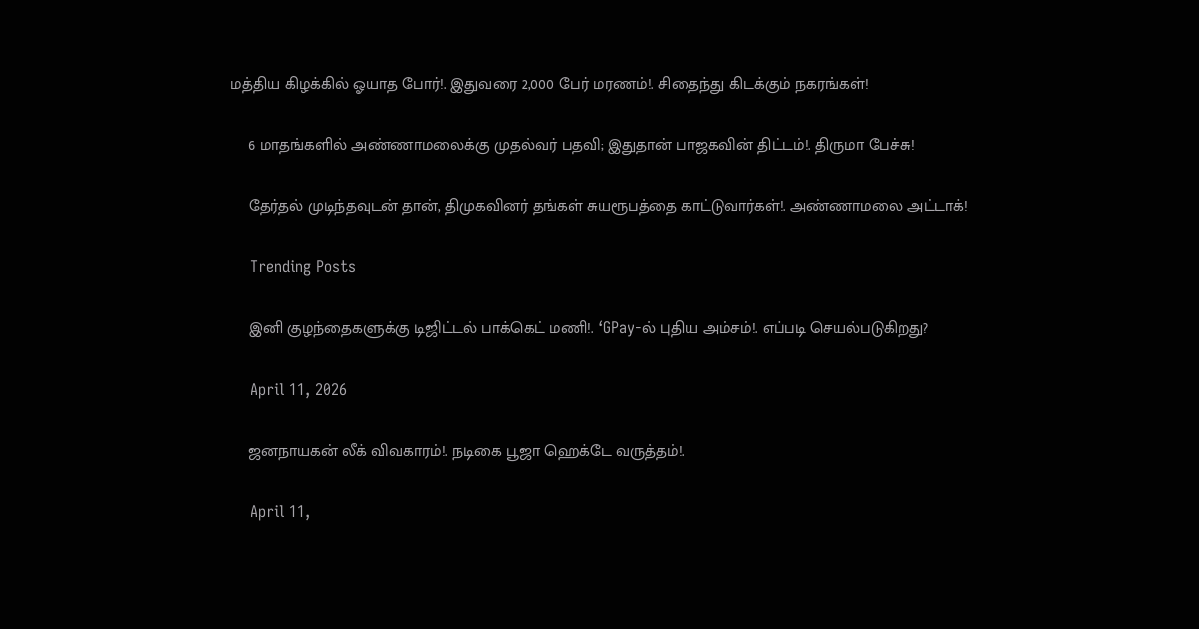மத்திய கிழக்கில் ஓயாத போர்!. இதுவரை 2,000 பேர் மரணம்!. சிதைந்து கிடக்கும் நகரங்கள்!

    6 மாதங்களில் அண்ணாமலைக்கு முதல்வர் பதவி; இதுதான் பாஜகவின் திட்டம்!. திருமா பேச்சு!

    தேர்தல் முடிந்தவுடன் தான், திமுகவினர் தங்கள் சுயரூபத்தை காட்டுவார்கள்!. அண்ணாமலை அட்டாக்!

    Trending Posts

    இனி குழந்தைகளுக்கு டிஜிட்டல் பாக்கெட் மணி!. ‘GPay-ல் புதிய அம்சம்!. எப்படி செயல்படுகிறது?

    April 11, 2026

    ஜனநாயகன் லீக் விவகாரம்!. நடிகை பூஜா ஹெக்டே வருத்தம்!.

    April 11,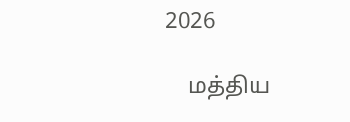2026

    மத்திய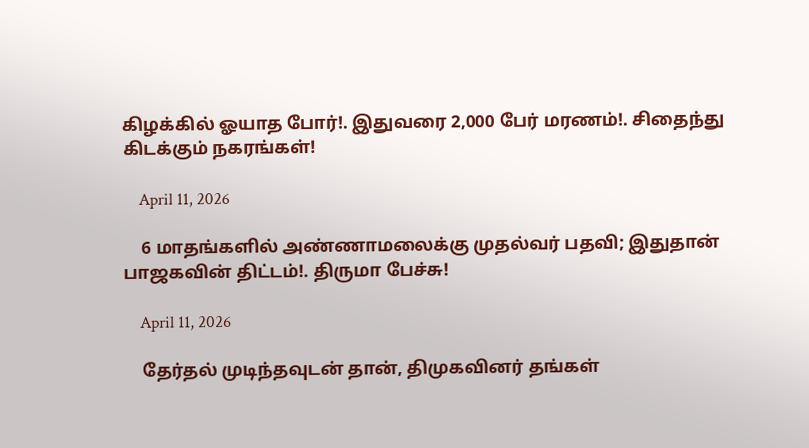கிழக்கில் ஓயாத போர்!. இதுவரை 2,000 பேர் மரணம்!. சிதைந்து கிடக்கும் நகரங்கள்!

    April 11, 2026

    6 மாதங்களில் அண்ணாமலைக்கு முதல்வர் பதவி; இதுதான் பாஜகவின் திட்டம்!. திருமா பேச்சு!

    April 11, 2026

    தேர்தல் முடிந்தவுடன் தான், திமுகவினர் தங்கள்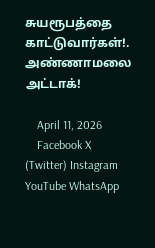சுயரூபத்தை காட்டுவார்கள்!. அண்ணாமலை அட்டாக்!

    April 11, 2026
    Facebook X (Twitter) Instagram YouTube WhatsApp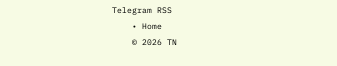Telegram RSS
    • Home
    © 2026 TN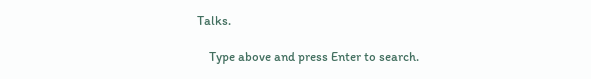Talks.

    Type above and press Enter to search.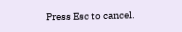Press Esc to cancel.